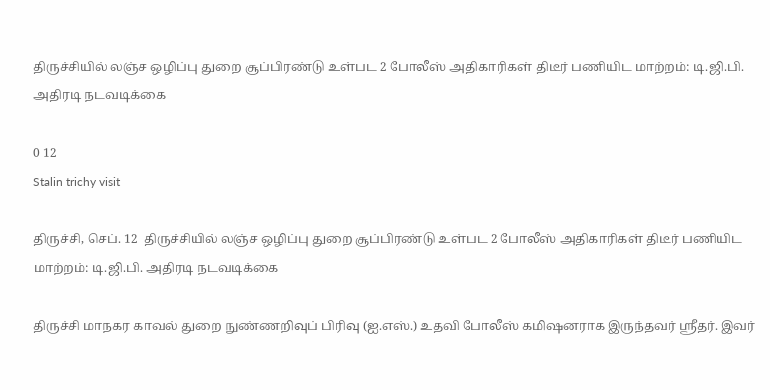திருச்சியில் லஞ்ச ஒழிப்பு துறை சூப்பிரண்டு உள்பட 2 போலீஸ் அதிகாரிகள் திடீர் பணியிட மாற்றம்: டி.ஜி.பி. அதிரடி நடவடிக்கை

0 12
Stalin trichy visit

திருச்சி, செப். 12  திருச்சியில் லஞ்ச ஒழிப்பு துறை சூப்பிரண்டு உள்பட 2 போலீஸ் அதிகாரிகள் திடீர் பணியிட மாற்றம்: டி.ஜி.பி. அதிரடி நடவடிக்கை

திருச்சி மாநகர காவல் துறை நுண்ணறிவுப் பிரிவு (ஐ.எஸ்.) உதவி போலீஸ் கமிஷனராக இருந்தவர் ஸ்ரீதர். இவர்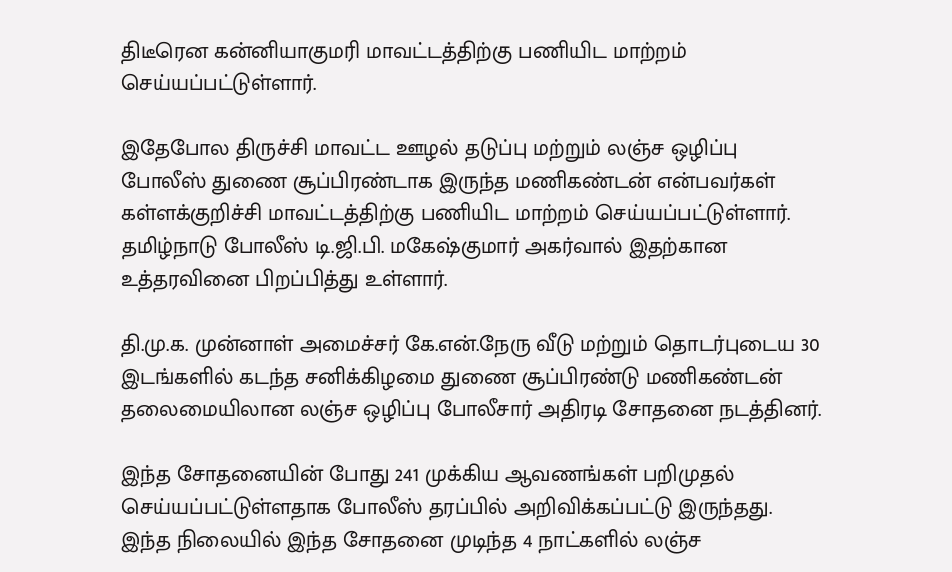திடீரென கன்னியாகுமரி மாவட்டத்திற்கு பணியிட மாற்றம் செய்யப்பட்டுள்ளார்.

இதேபோல திருச்சி மாவட்ட ஊழல் தடுப்பு மற்றும் லஞ்ச ஒழிப்பு போலீஸ் துணை சூப்பிரண்டாக இருந்த மணிகண்டன் என்பவர்கள் கள்ளக்குறிச்சி மாவட்டத்திற்கு பணியிட மாற்றம் செய்யப்பட்டுள்ளார். தமிழ்நாடு போலீஸ் டி.ஜி.பி. மகேஷ்குமார் அகர்வால் இதற்கான உத்தரவினை பிறப்பித்து உள்ளார்.

தி.மு.க. முன்னாள் அமைச்சர் கே.என்.நேரு வீடு மற்றும் தொடர்புடைய 30 இடங்களில் கடந்த சனிக்கிழமை துணை சூப்பிரண்டு மணிகண்டன் தலைமையிலான லஞ்ச ஒழிப்பு போலீசார் அதிரடி சோதனை நடத்தினர்.

இந்த சோதனையின் போது 241 முக்கிய ஆவணங்கள் பறிமுதல் செய்யப்பட்டுள்ளதாக போலீஸ் தரப்பில் அறிவிக்கப்பட்டு இருந்தது. இந்த நிலையில் இந்த சோதனை முடிந்த 4 நாட்களில் லஞ்ச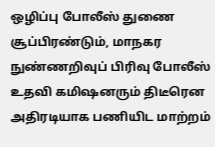ஒழிப்பு போலீஸ் துணை சூப்பிரண்டும், மாநகர நுண்ணறிவுப் பிரிவு போலீஸ் உதவி கமிஷனரும் திடீரென அதிரடியாக பணியிட மாற்றம்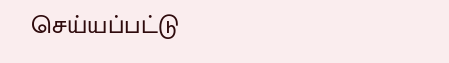செய்யப்பட்டு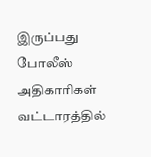இருப்பது போலீஸ் அதிகாரிகள் வட்டாரத்தில்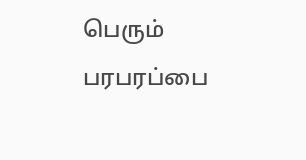பெரும் பரபரப்பை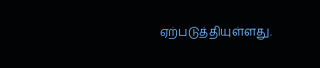ஏற்படுத்தியுள்ளது.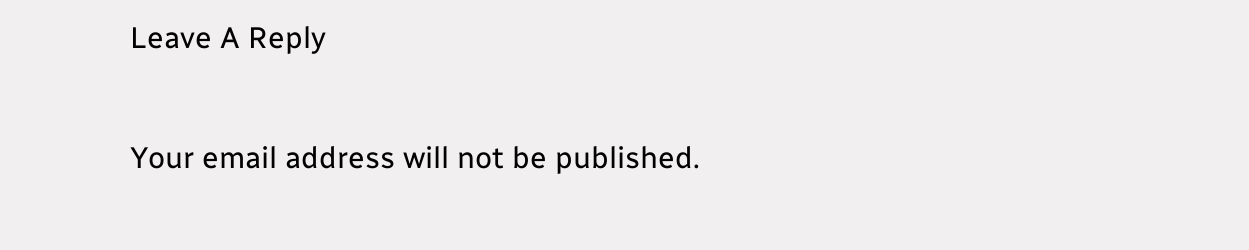Leave A Reply

Your email address will not be published.